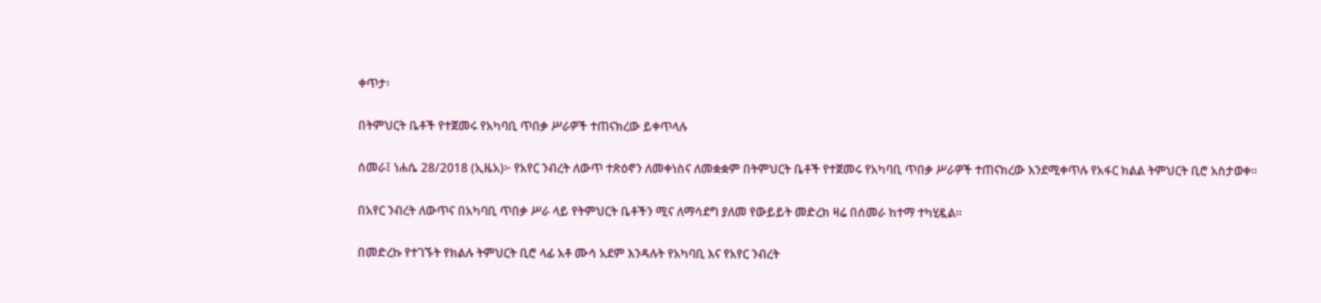ቀጥታ፡

በትምህርት ቤቶች የተጀመሩ የአካባቢ ጥበቃ ሥራዎች ተጠናክረው ይቀጥላሉ

ሰመራ፤ ነሐሴ 28/2018 (ኢዜአ)፦ የአየር ንብረት ለውጥ ተጽዕኖን ለመቀነስና ለመቋቋም በትምህርት ቤቶች የተጀመሩ የአካባቢ ጥበቃ ሥራዎች ተጠናክረው እንደሚቀጥሉ የአፋር ክልል ትምህርት ቢሮ አስታወቀ።

በአየር ንብረት ለውጥና በአካባቢ ጥበቃ ሥራ ላይ የትምህርት ቤቶችን ሚና ለማሳደግ ያለመ የውይይት መድረክ ዛሬ በሰመራ ከተማ ተካሂዷል።

በመድረኩ የተገኙት የክልሉ ትምህርት ቢሮ ላፊ አቶ ሙሳ አደም እንዳሉት የአካባቢ እና የአየር ንብረት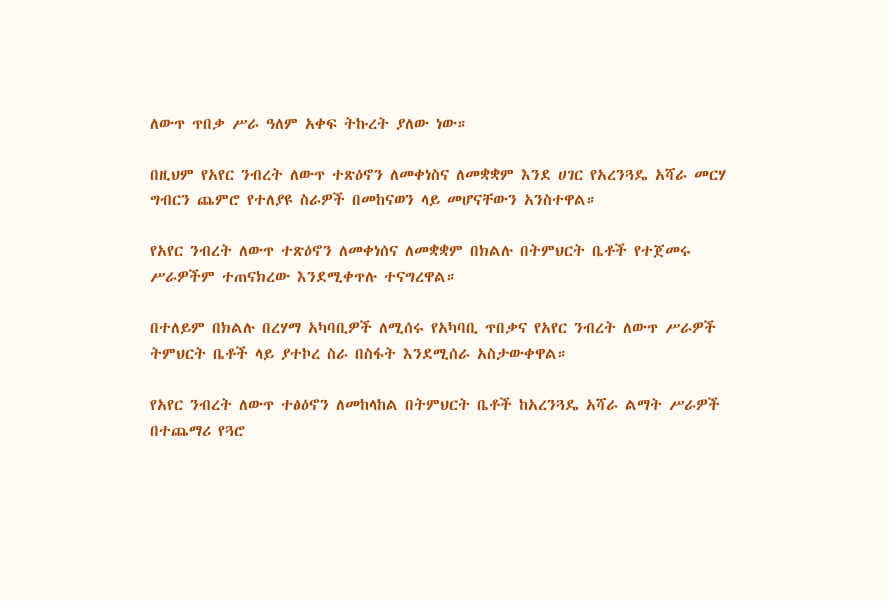ለውጥ ጥበቃ ሥራ ዓለም አቀፍ ትኩረት ያለው ነው።

በዚህም የአየር ንብረት ለውጥ ተጽዕኖን ለመቀነስና ለመቋቋም እንደ ሀገር የአረንጓዴ አሻራ መርሃ ግብርን ጨምሮ የተለያዩ ስራዎች በመከናወን ላይ መሆናቸውን አንስተዋል።

የአየር ንብረት ለውጥ ተጽዕኖን ለመቀነሰና ለመቋቋም በክልሉ በትምህርት ቤቶች የተጀመሩ ሥራዎችም ተጠናክረው እንደሚቀጥሉ ተናግረዋል።

በተለይም በክልሉ በረሃማ አካባቢዎች ለሚሰሩ የአካባቢ ጥበቃና የአየር ንብረት ለውጥ ሥራዎች ትምህርት ቤቶች ላይ ያተኮረ ስራ በስፋት እንደሚሰራ አስታውቀዋል።

የአየር ንብረት ለውጥ ተፅዕኖን ለመከላከል በትምህርት ቤቶች ከአረንጓዴ አሻራ ልማት ሥራዎች በተጨማሪ የጓሮ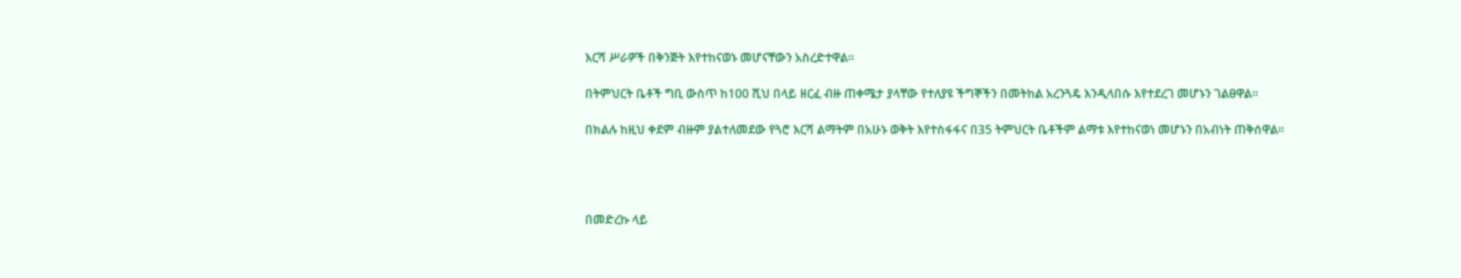እርሻ ሥራዎች በቅንጅት እየተከናወኑ መሆናቸውን አስረድተዋል።

በትምህርት ቤቶች ግቢ ውስጥ ከ100 ሺህ በላይ ዘርፈ ብዙ ጠቀሜታ ያላቸው የተለያዩ ችግኞችን በመትከል አረንጓዴ እንዲላበሱ እየተደረገ መሆኑን ገልፀዋል።

በክልሉ ከዚህ ቀደም ብዙም ያልተለመደው የጓሮ እርሻ ልማትም በአሁኑ ወቅት እየተስፋፋና በ35 ትምህርት ቤቶችም ልማቱ እየተከናወነ መሆኑን በአብነት ጠቅሰዋል።




በመድረኩ ላይ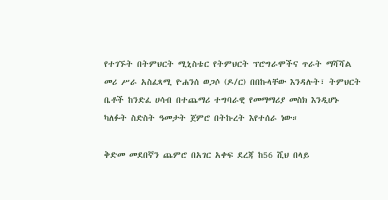የተገኙት በትምህርት ሚኒስቴር የትምህርት ፕሮግራሞችና ጥራት ማሻሻል መሪ ሥራ አስፈጻሚ ዮሐንሰ ወጋሶ (ዶ/ር) በበኩላቸው እንዳሉት፣ ትምህርት ቤቶች ከንድፈ ሀሳብ በተጨማሪ ተግባራዊ የመማማሪያ መስክ እንዲሆኑ ካለፉት ስድስት ዓመታት ጀምሮ በትኩረት እየተሰራ ነው።

ቅድመ መደበኛን ጨምሮ በአገር አቀፍ ደረጃ ከ56 ሺህ በላይ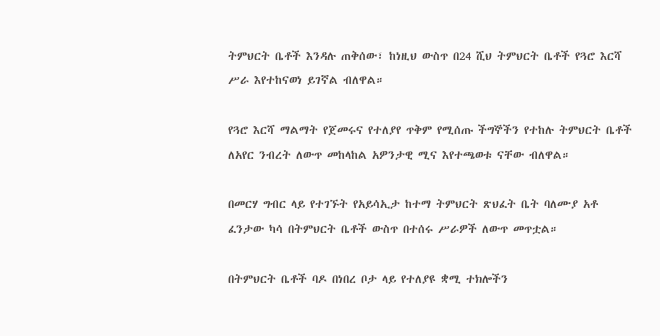ትምህርት ቤቶች እንዳሉ ጠቅሰው፣ ከነዚህ ውስጥ በ24 ሺህ ትምህርት ቤቶች የጓሮ እርሻ ሥራ እየተከናወነ ይገኛል ብለዋል።

የጓሮ እርሻ ማልማት የጀመሩና የተለያየ ጥቅም የሚሰጡ ችግኞችን የተከሉ ትምህርት ቤቶች ለአየር ንብረት ለውጥ መከላከል አዎንታዊ ሚና እየተጫወቱ ናቸው ብለዋል።

በመርሃ ግብር ላይ የተገኙት የአይሳኢታ ከተማ ትምህርት ጽህፈት ቤት ባለሙያ አቶ ፈንታው ካሳ በትምህርት ቤቶች ውስጥ በተሰሩ ሥራዎች ለውጥ መጥቷል።

በትምህርት ቤቶች ባዶ በነበረ ቦታ ላይ የተለያዩ ቋሚ ተክሎችን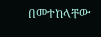በመተከላቸው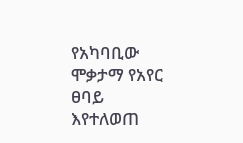የአካባቢው ሞቃታማ የአየር ፀባይ እየተለወጠ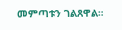መምጣቱን ገልጸዋል።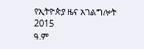የኢትዮጵያ ዜና አገልግሎት
2015
ዓ.ም